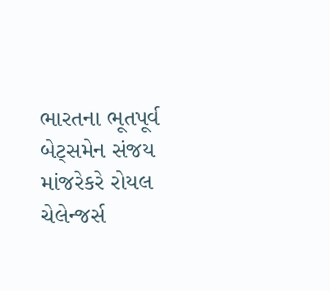ભારતના ભૂતપૂર્વ બેટ્સમેન સંજય માંજરેકરે રોયલ ચેલેન્જર્સ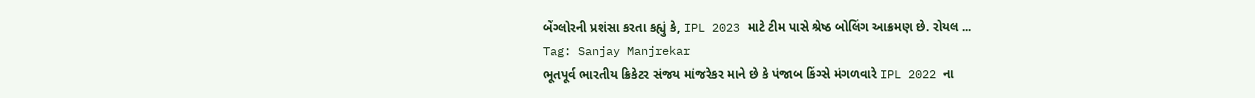બેંગ્લોરની પ્રશંસા કરતા કહ્યું કે, IPL 2023 માટે ટીમ પાસે શ્રેષ્ઠ બોલિંગ આક્રમણ છે. રોયલ ...
Tag: Sanjay Manjrekar
ભૂતપૂર્વ ભારતીય ક્રિકેટર સંજય માંજરેકર માને છે કે પંજાબ કિંગ્સે મંગળવારે IPL 2022 ના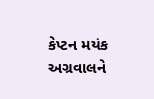કેપ્ટન મયંક અગ્રવાલને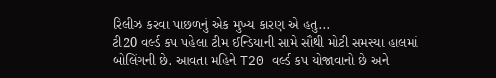રિલીઝ કરવા પાછળનું એક મુખ્ય કારણ એ હતુ...
ટી20 વર્લ્ડ કપ પહેલા ટીમ ઈન્ડિયાની સામે સૌથી મોટી સમસ્યા હાલમાં બોલિંગની છે. આવતા મહિને T20 વર્લ્ડ કપ યોજાવાનો છે અને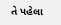તે પહેલા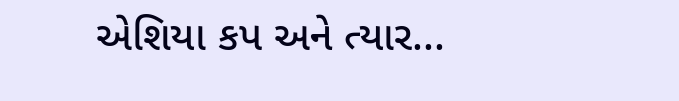એશિયા કપ અને ત્યાર...